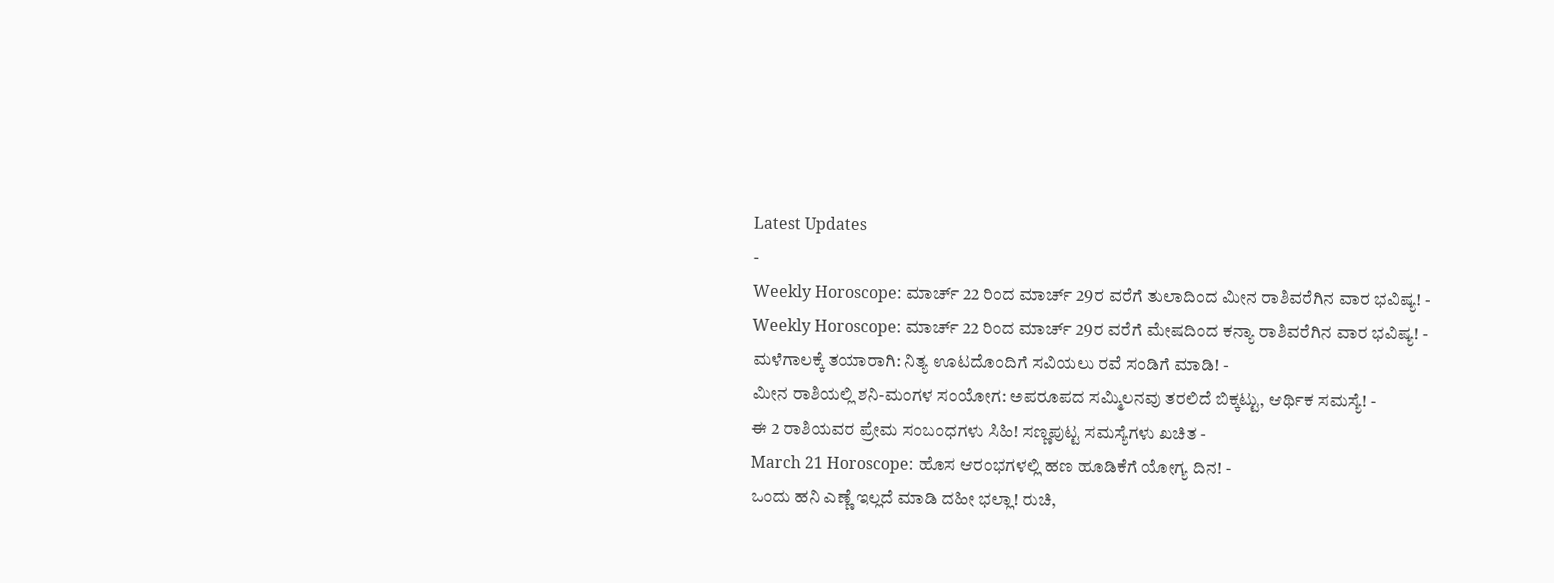Latest Updates
-
Weekly Horoscope: ಮಾರ್ಚ್ 22 ರಿಂದ ಮಾರ್ಚ್ 29ರ ವರೆಗೆ ತುಲಾದಿಂದ ಮೀನ ರಾಶಿವರೆಗಿನ ವಾರ ಭವಿಷ್ಯ! -
Weekly Horoscope: ಮಾರ್ಚ್ 22 ರಿಂದ ಮಾರ್ಚ್ 29ರ ವರೆಗೆ ಮೇಷದಿಂದ ಕನ್ಯಾ ರಾಶಿವರೆಗಿನ ವಾರ ಭವಿಷ್ಯ! -
ಮಳೆಗಾಲಕ್ಕೆ ತಯಾರಾಗಿ: ನಿತ್ಯ ಊಟದೊಂದಿಗೆ ಸವಿಯಲು ರವೆ ಸಂಡಿಗೆ ಮಾಡಿ! -
ಮೀನ ರಾಶಿಯಲ್ಲಿ ಶನಿ-ಮಂಗಳ ಸಂಯೋಗ: ಅಪರೂಪದ ಸಮ್ಮಿಲನವು ತರಲಿದೆ ಬಿಕ್ಕಟ್ಟು, ಆರ್ಥಿಕ ಸಮಸ್ಯೆ! -
ಈ 2 ರಾಶಿಯವರ ಪ್ರೇಮ ಸಂಬಂಧಗಳು ಸಿಹಿ! ಸಣ್ಣಪುಟ್ಟ ಸಮಸ್ಯೆಗಳು ಖಚಿತ -
March 21 Horoscope: ಹೊಸ ಆರಂಭಗಳಲ್ಲಿ ಹಣ ಹೂಡಿಕೆಗೆ ಯೋಗ್ಯ ದಿನ! -
ಒಂದು ಹನಿ ಎಣ್ಣೆ ಇಲ್ಲದೆ ಮಾಡಿ ದಹೀ ಭಲ್ಲಾ! ರುಚಿ,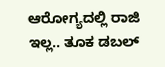ಆರೋಗ್ಯದಲ್ಲಿ ರಾಜಿ ಇಲ್ಲ.. ತೂಕ ಡಬಲ್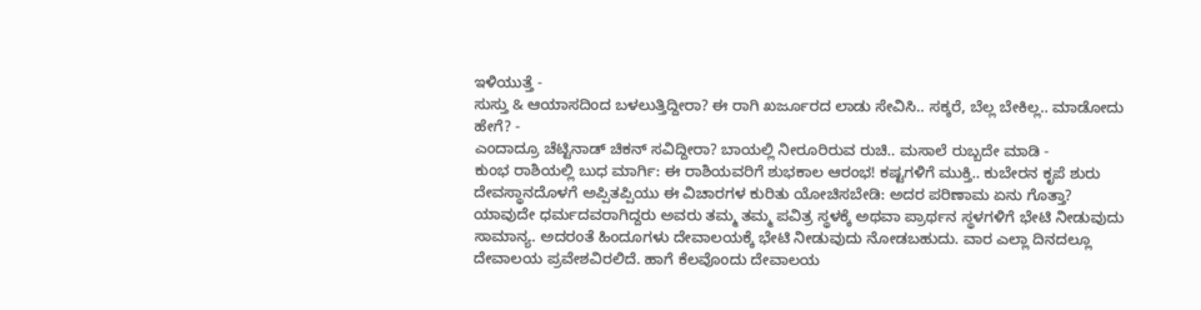ಇಳಿಯುತ್ತೆ -
ಸುಸ್ತು & ಆಯಾಸದಿಂದ ಬಳಲುತ್ತಿದ್ದೀರಾ? ಈ ರಾಗಿ ಖರ್ಜೂರದ ಲಾಡು ಸೇವಿಸಿ.. ಸಕ್ಕರೆ, ಬೆಲ್ಲ ಬೇಕಿಲ್ಲ.. ಮಾಡೋದು ಹೇಗೆ? -
ಎಂದಾದ್ರೂ ಚೆಟ್ಟಿನಾಡ್ ಚಿಕನ್ ಸವಿದ್ದೀರಾ? ಬಾಯಲ್ಲಿ ನೀರೂರಿರುವ ರುಚಿ.. ಮಸಾಲೆ ರುಬ್ಬದೇ ಮಾಡಿ -
ಕುಂಭ ರಾಶಿಯಲ್ಲಿ ಬುಧ ಮಾರ್ಗಿ: ಈ ರಾಶಿಯವರಿಗೆ ಶುಭಕಾಲ ಆರಂಭ! ಕಷ್ಟಗಳಿಗೆ ಮುಕ್ತಿ.. ಕುಬೇರನ ಕೃಪೆ ಶುರು
ದೇವಸ್ಥಾನದೊಳಗೆ ಅಪ್ಪಿತಪ್ಪಿಯು ಈ ವಿಚಾರಗಳ ಕುರಿತು ಯೋಚಿಸಬೇಡಿ: ಅದರ ಪರಿಣಾಮ ಏನು ಗೊತ್ತಾ?
ಯಾವುದೇ ಧರ್ಮದವರಾಗಿದ್ದರು ಅವರು ತಮ್ಮ ತಮ್ಮ ಪವಿತ್ರ ಸ್ಥಳಕ್ಕೆ ಅಥವಾ ಪ್ರಾರ್ಥನ ಸ್ಥಳಗಳಿಗೆ ಭೇಟಿ ನೀಡುವುದು ಸಾಮಾನ್ಯ. ಅದರಂತೆ ಹಿಂದೂಗಳು ದೇವಾಲಯಕ್ಕೆ ಭೇಟಿ ನೀಡುವುದು ನೋಡಬಹುದು. ವಾರ ಎಲ್ಲಾ ದಿನದಲ್ಲೂ ದೇವಾಲಯ ಪ್ರವೇಶವಿರಲಿದೆ. ಹಾಗೆ ಕೆಲವೊಂದು ದೇವಾಲಯ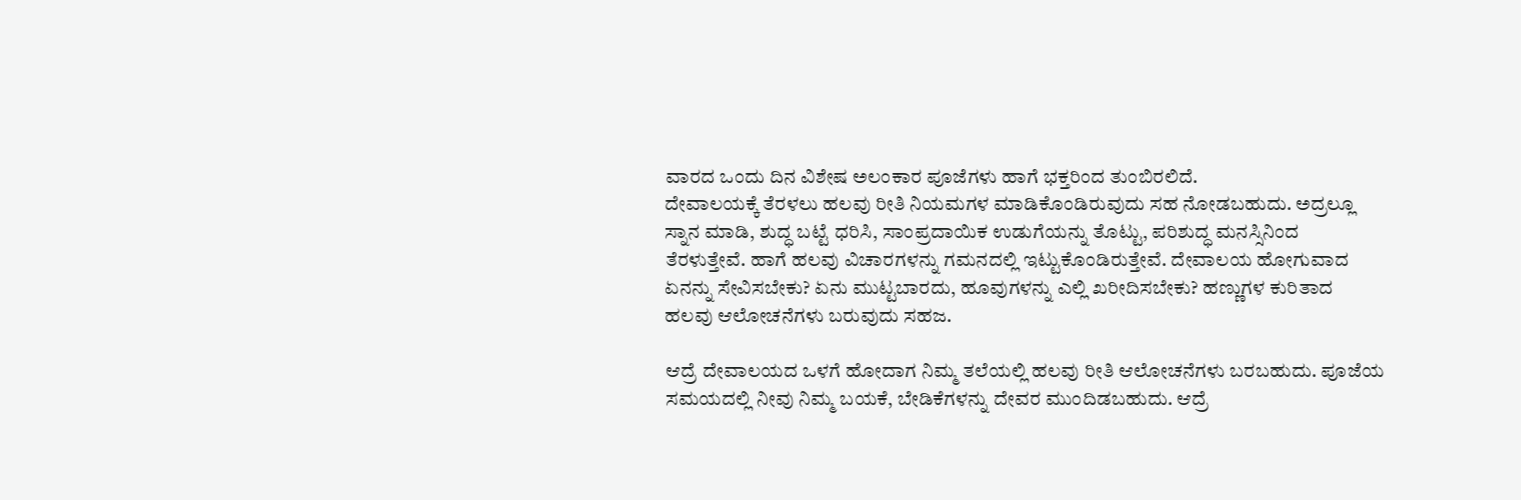ವಾರದ ಒಂದು ದಿನ ವಿಶೇಷ ಅಲಂಕಾರ ಪೂಜೆಗಳು ಹಾಗೆ ಭಕ್ತರಿಂದ ತುಂಬಿರಲಿದೆ.
ದೇವಾಲಯಕ್ಕೆ ತೆರಳಲು ಹಲವು ರೀತಿ ನಿಯಮಗಳ ಮಾಡಿಕೊಂಡಿರುವುದು ಸಹ ನೋಡಬಹುದು. ಅದ್ರಲ್ಲೂ ಸ್ನಾನ ಮಾಡಿ, ಶುದ್ಧ ಬಟ್ಟೆ ಧರಿಸಿ, ಸಾಂಪ್ರದಾಯಿಕ ಉಡುಗೆಯನ್ನು ತೊಟ್ಟು, ಪರಿಶುದ್ಧ ಮನಸ್ಸಿನಿಂದ ತೆರಳುತ್ತೇವೆ. ಹಾಗೆ ಹಲವು ವಿಚಾರಗಳನ್ನು ಗಮನದಲ್ಲಿ ಇಟ್ಟುಕೊಂಡಿರುತ್ತೇವೆ. ದೇವಾಲಯ ಹೋಗುವಾದ ಏನನ್ನು ಸೇವಿಸಬೇಕು? ಏನು ಮುಟ್ಟಬಾರದು, ಹೂವುಗಳನ್ನು ಎಲ್ಲಿ ಖರೀದಿಸಬೇಕು? ಹಣ್ಣುಗಳ ಕುರಿತಾದ ಹಲವು ಆಲೋಚನೆಗಳು ಬರುವುದು ಸಹಜ.

ಆದ್ರೆ ದೇವಾಲಯದ ಒಳಗೆ ಹೋದಾಗ ನಿಮ್ಮ ತಲೆಯಲ್ಲಿ ಹಲವು ರೀತಿ ಆಲೋಚನೆಗಳು ಬರಬಹುದು. ಪೂಜೆಯ ಸಮಯದಲ್ಲಿ ನೀವು ನಿಮ್ಮ ಬಯಕೆ, ಬೇಡಿಕೆಗಳನ್ನು ದೇವರ ಮುಂದಿಡಬಹುದು. ಆದ್ರೆ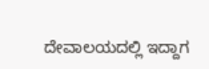ದೇವಾಲಯದಲ್ಲಿ ಇದ್ದಾಗ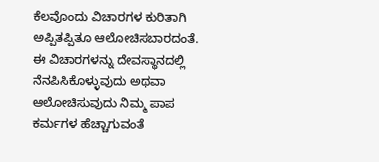ಕೆಲವೊಂದು ವಿಚಾರಗಳ ಕುರಿತಾಗಿ ಅಪ್ಪಿತಪ್ಪಿತೂ ಆಲೋಚಿಸಬಾರದಂತೆ. ಈ ವಿಚಾರಗಳನ್ನು ದೇವಸ್ಥಾನದಲ್ಲಿ ನೆನಪಿಸಿಕೊಳ್ಳುವುದು ಅಥವಾ ಆಲೋಚಿಸುವುದು ನಿಮ್ಮ ಪಾಪ ಕರ್ಮಗಳ ಹೆಚ್ಚಾಗುವಂತೆ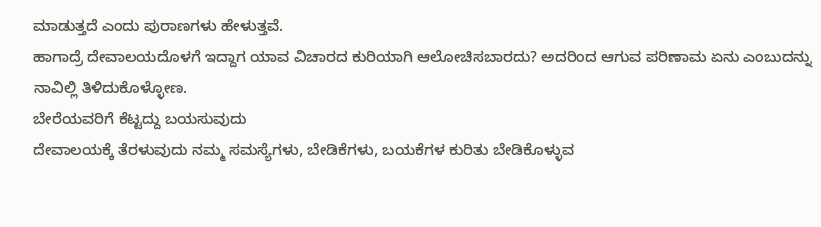ಮಾಡುತ್ತದೆ ಎಂದು ಪುರಾಣಗಳು ಹೇಳುತ್ತವೆ.
ಹಾಗಾದ್ರೆ ದೇವಾಲಯದೊಳಗೆ ಇದ್ದಾಗ ಯಾವ ವಿಚಾರದ ಕುರಿಯಾಗಿ ಆಲೋಚಿಸಬಾರದು? ಅದರಿಂದ ಆಗುವ ಪರಿಣಾಮ ಏನು ಎಂಬುದನ್ನು ನಾವಿಲ್ಲಿ ತಿಳಿದುಕೊಳ್ಳೋಣ.
ಬೇರೆಯವರಿಗೆ ಕೆಟ್ಟದ್ದು ಬಯಸುವುದು
ದೇವಾಲಯಕ್ಕೆ ತೆರಳುವುದು ನಮ್ಮ ಸಮಸ್ಯೆಗಳು, ಬೇಡಿಕೆಗಳು, ಬಯಕೆಗಳ ಕುರಿತು ಬೇಡಿಕೊಳ್ಳುವ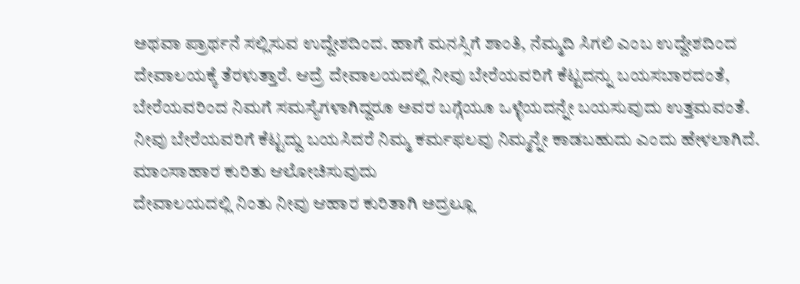ಅಥವಾ ಪ್ರಾರ್ಥನೆ ಸಲ್ಲಿಸುವ ಉದ್ದೇಶದಿಂದ. ಹಾಗೆ ಮನಸ್ಸಿಗೆ ಶಾಂತಿ, ನೆಮ್ಮದಿ ಸಿಗಲಿ ಎಂಬ ಉದ್ದೇಶದಿಂದ ದೇವಾಲಯಕ್ಕೆ ತೆರಳುತ್ತಾರೆ. ಆದ್ರೆ ದೇವಾಲಯದಲ್ಲಿ ನೀವು ಬೇರೆಯವರಿಗೆ ಕೆಟ್ಟದನ್ನು ಬಯಸಬಾರದಂತೆ, ಬೇರೆಯವರಿಂದ ನಿಮಗೆ ಸಮಸ್ಯೆಗಳಾಗಿದ್ದರೂ ಅವರ ಬಗ್ಗೆಯೂ ಒಳ್ಳೆಯದನ್ನೇ ಬಯಸುವುದು ಉತ್ತಮವಂತೆ. ನೀವು ಬೇರೆಯವರಿಗೆ ಕೆಟ್ಟದ್ದು ಬಯಸಿದರೆ ನಿಮ್ಮ ಕರ್ಮಫಲವು ನಿಮ್ಮನ್ನೇ ಕಾಡಬಹುದು ಎಂದು ಹೇಳಲಾಗಿದೆ.
ಮಾಂಸಾಹಾರ ಕುರಿತು ಆಲೋಚಿಸುವುದು
ದೇವಾಲಯದಲ್ಲಿ ನಿಂತು ನೀವು ಆಹಾರ ಕುರಿತಾಗಿ ಅದ್ರಲ್ಲೂ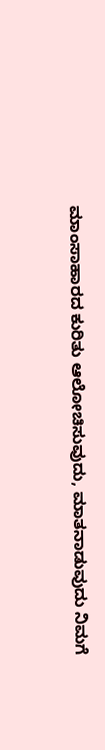ಮಾಂಸಾಹಾರದ ಕುರಿತು ಆಲೋಚಿಸುವುದು, ಮಾತನಾಡುವುದು ನಿಮಗೆ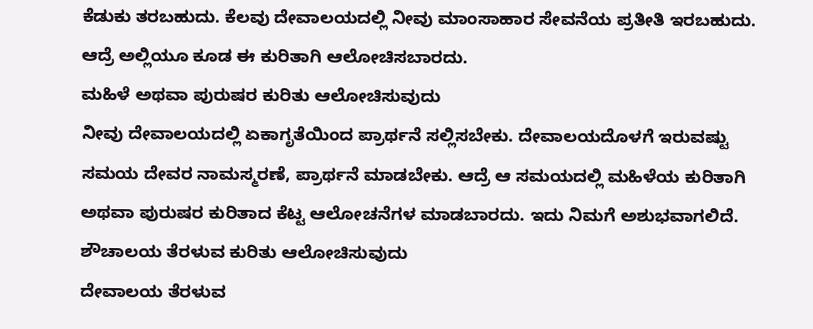ಕೆಡುಕು ತರಬಹುದು. ಕೆಲವು ದೇವಾಲಯದಲ್ಲಿ ನೀವು ಮಾಂಸಾಹಾರ ಸೇವನೆಯ ಪ್ರತೀತಿ ಇರಬಹುದು. ಆದ್ರೆ ಅಲ್ಲಿಯೂ ಕೂಡ ಈ ಕುರಿತಾಗಿ ಆಲೋಚಿಸಬಾರದು.
ಮಹಿಳೆ ಅಥವಾ ಪುರುಷರ ಕುರಿತು ಆಲೋಚಿಸುವುದು
ನೀವು ದೇವಾಲಯದಲ್ಲಿ ಏಕಾಗೃತೆಯಿಂದ ಪ್ರಾರ್ಥನೆ ಸಲ್ಲಿಸಬೇಕು. ದೇವಾಲಯದೊಳಗೆ ಇರುವಷ್ಟು ಸಮಯ ದೇವರ ನಾಮಸ್ಮರಣೆ, ಪ್ರಾರ್ಥನೆ ಮಾಡಬೇಕು. ಆದ್ರೆ ಆ ಸಮಯದಲ್ಲಿ ಮಹಿಳೆಯ ಕುರಿತಾಗಿ ಅಥವಾ ಪುರುಷರ ಕುರಿತಾದ ಕೆಟ್ಟ ಆಲೋಚನೆಗಳ ಮಾಡಬಾರದು. ಇದು ನಿಮಗೆ ಅಶುಭವಾಗಲಿದೆ.
ಶೌಚಾಲಯ ತೆರಳುವ ಕುರಿತು ಆಲೋಚಿಸುವುದು
ದೇವಾಲಯ ತೆರಳುವ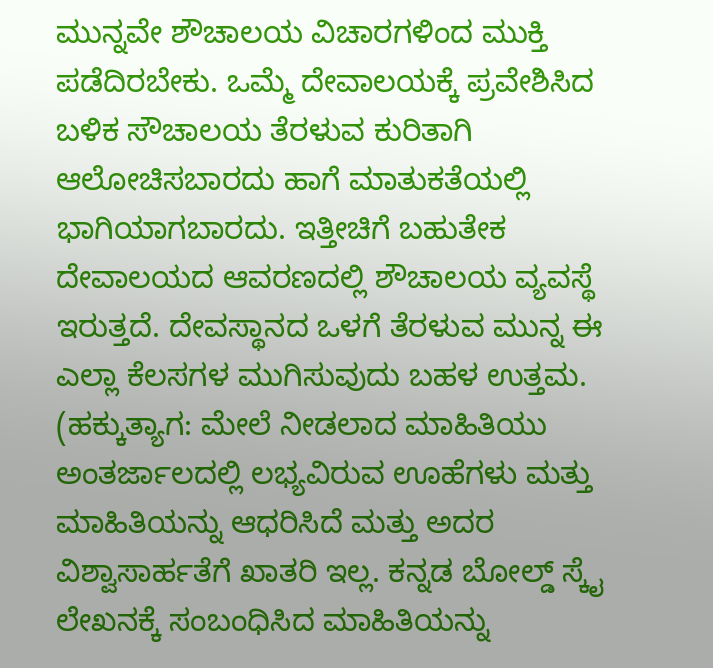ಮುನ್ನವೇ ಶೌಚಾಲಯ ವಿಚಾರಗಳಿಂದ ಮುಕ್ತಿ ಪಡೆದಿರಬೇಕು. ಒಮ್ಮೆ ದೇವಾಲಯಕ್ಕೆ ಪ್ರವೇಶಿಸಿದ ಬಳಿಕ ಸೌಚಾಲಯ ತೆರಳುವ ಕುರಿತಾಗಿ ಆಲೋಚಿಸಬಾರದು ಹಾಗೆ ಮಾತುಕತೆಯಲ್ಲಿ ಭಾಗಿಯಾಗಬಾರದು. ಇತ್ತೀಚಿಗೆ ಬಹುತೇಕ ದೇವಾಲಯದ ಆವರಣದಲ್ಲಿ ಶೌಚಾಲಯ ವ್ಯವಸ್ಥೆ ಇರುತ್ತದೆ. ದೇವಸ್ಥಾನದ ಒಳಗೆ ತೆರಳುವ ಮುನ್ನ ಈ ಎಲ್ಲಾ ಕೆಲಸಗಳ ಮುಗಿಸುವುದು ಬಹಳ ಉತ್ತಮ.
(ಹಕ್ಕುತ್ಯಾಗ: ಮೇಲೆ ನೀಡಲಾದ ಮಾಹಿತಿಯು ಅಂತರ್ಜಾಲದಲ್ಲಿ ಲಭ್ಯವಿರುವ ಊಹೆಗಳು ಮತ್ತು ಮಾಹಿತಿಯನ್ನು ಆಧರಿಸಿದೆ ಮತ್ತು ಅದರ ವಿಶ್ವಾಸಾರ್ಹತೆಗೆ ಖಾತರಿ ಇಲ್ಲ. ಕನ್ನಡ ಬೋಲ್ಡ್ ಸ್ಕೈ ಲೇಖನಕ್ಕೆ ಸಂಬಂಧಿಸಿದ ಮಾಹಿತಿಯನ್ನು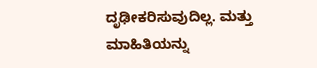ದೃಢೀಕರಿಸುವುದಿಲ್ಲ. ಮತ್ತು ಮಾಹಿತಿಯನ್ನು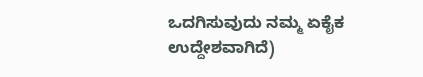ಒದಗಿಸುವುದು ನಮ್ಮ ಏಕೈಕ ಉದ್ದೇಶವಾಗಿದೆ)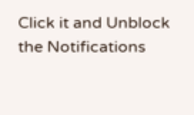Click it and Unblock the Notifications